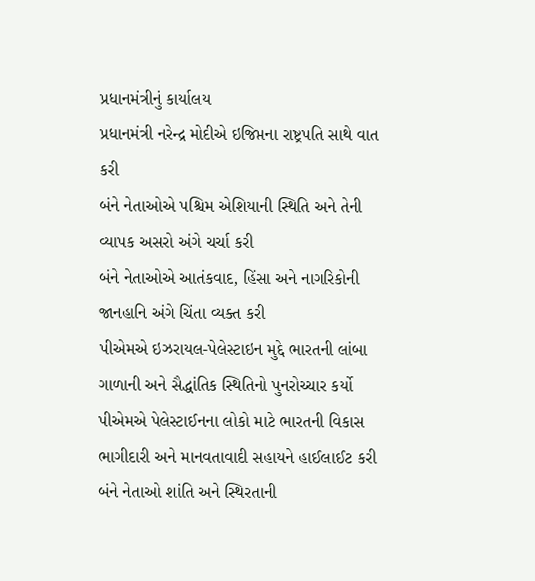પ્રધાનમંત્રીનું કાર્યાલય
પ્રધાનમંત્રી નરેન્દ્ર મોદીએ ઇજિપ્તના રાષ્ટ્રપતિ સાથે વાત કરી
બંને નેતાઓએ પશ્ચિમ એશિયાની સ્થિતિ અને તેની વ્યાપક અસરો અંગે ચર્ચા કરી
બંને નેતાઓએ આતંકવાદ, હિંસા અને નાગરિકોની જાનહાનિ અંગે ચિંતા વ્યક્ત કરી
પીએમએ ઇઝરાયલ-પેલેસ્ટાઇન મુદ્દે ભારતની લાંબા ગાળાની અને સૈદ્ધાંતિક સ્થિતિનો પુનરોચ્ચાર કર્યો
પીએમએ પેલેસ્ટાઈનના લોકો માટે ભારતની વિકાસ ભાગીદારી અને માનવતાવાદી સહાયને હાઈલાઈટ કરી
બંને નેતાઓ શાંતિ અને સ્થિરતાની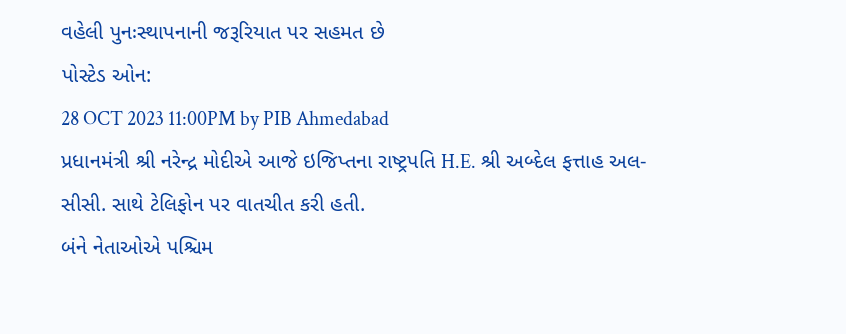વહેલી પુનઃસ્થાપનાની જરૂરિયાત પર સહમત છે
પોસ્ટેડ ઓન:
28 OCT 2023 11:00PM by PIB Ahmedabad
પ્રધાનમંત્રી શ્રી નરેન્દ્ર મોદીએ આજે ઇજિપ્તના રાષ્ટ્રપતિ H.E. શ્રી અબ્દેલ ફત્તાહ અલ-સીસી. સાથે ટેલિફોન પર વાતચીત કરી હતી.
બંને નેતાઓએ પશ્ચિમ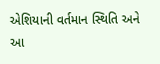એશિયાની વર્તમાન સ્થિતિ અને આ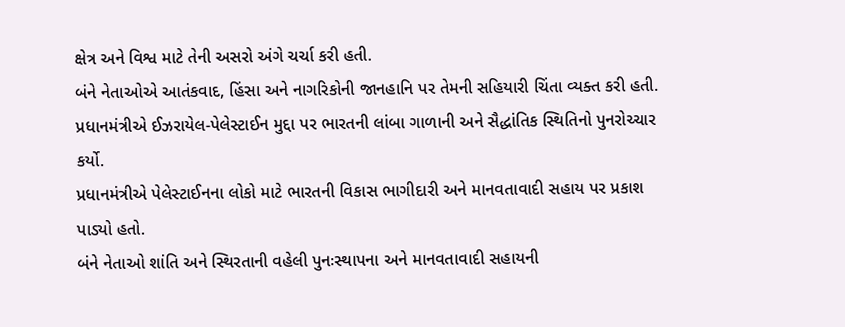ક્ષેત્ર અને વિશ્વ માટે તેની અસરો અંગે ચર્ચા કરી હતી.
બંને નેતાઓએ આતંકવાદ, હિંસા અને નાગરિકોની જાનહાનિ પર તેમની સહિયારી ચિંતા વ્યક્ત કરી હતી.
પ્રધાનમંત્રીએ ઈઝરાયેલ-પેલેસ્ટાઈન મુદ્દા પર ભારતની લાંબા ગાળાની અને સૈદ્ધાંતિક સ્થિતિનો પુનરોચ્ચાર કર્યો.
પ્રધાનમંત્રીએ પેલેસ્ટાઈનના લોકો માટે ભારતની વિકાસ ભાગીદારી અને માનવતાવાદી સહાય પર પ્રકાશ પાડ્યો હતો.
બંને નેતાઓ શાંતિ અને સ્થિરતાની વહેલી પુનઃસ્થાપના અને માનવતાવાદી સહાયની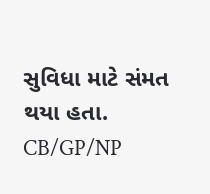સુવિધા માટે સંમત થયા હતા.
CB/GP/NP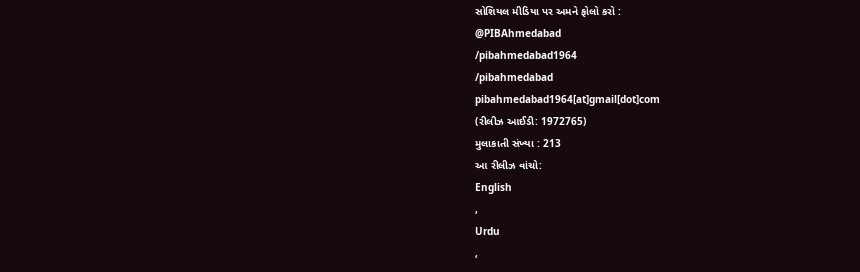સોશિયલ મીડિયા પર અમને ફોલો કરો :
@PIBAhmedabad
/pibahmedabad1964
/pibahmedabad
pibahmedabad1964[at]gmail[dot]com
(રીલીઝ આઈડી: 1972765)
મુલાકાતી સંખ્યા : 213
આ રીલીઝ વાંચો:
English
,
Urdu
,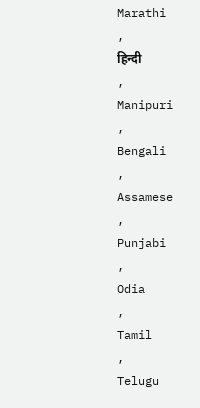Marathi
,
हिन्दी
,
Manipuri
,
Bengali
,
Assamese
,
Punjabi
,
Odia
,
Tamil
,
Telugu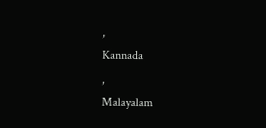,
Kannada
,
Malayalam